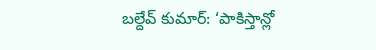బల్దేవ్ కుమార్: ‘పాకిస్తాన్లో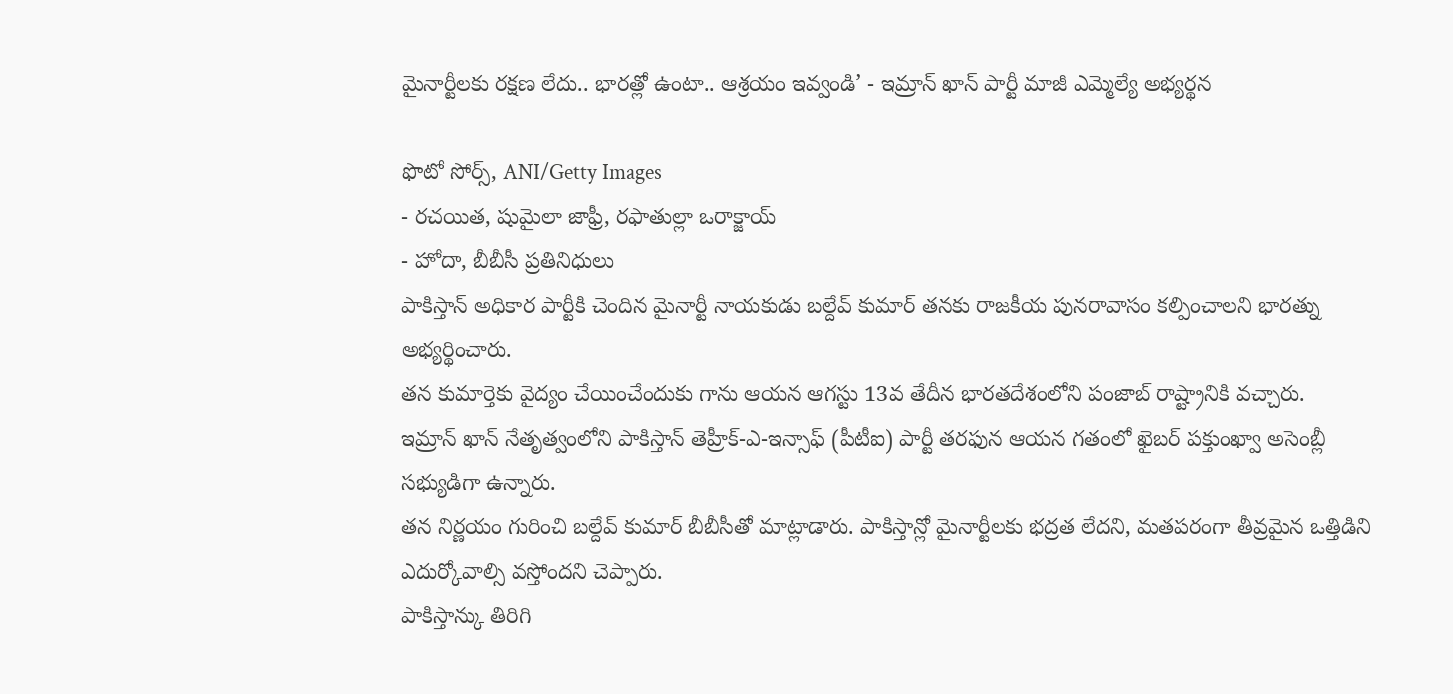మైనార్టీలకు రక్షణ లేదు.. భారత్లో ఉంటా.. ఆశ్రయం ఇవ్వండి’ - ఇమ్రాన్ ఖాన్ పార్టీ మాజీ ఎమ్మెల్యే అభ్యర్థన

ఫొటో సోర్స్, ANI/Getty Images
- రచయిత, షుమైలా జాఫ్రీ, రఫాతుల్లా ఒరాక్జాయ్
- హోదా, బీబీసీ ప్రతినిధులు
పాకిస్తాన్ అధికార పార్టీకి చెందిన మైనార్టీ నాయకుడు బల్దేవ్ కుమార్ తనకు రాజకీయ పునరావాసం కల్పించాలని భారత్ను అభ్యర్థించారు.
తన కుమార్తెకు వైద్యం చేయించేందుకు గాను ఆయన ఆగస్టు 13వ తేదీన భారతదేశంలోని పంజాబ్ రాష్ట్రానికి వచ్చారు.
ఇమ్రాన్ ఖాన్ నేతృత్వంలోని పాకిస్తాన్ తెహ్రీక్-ఎ-ఇన్సాఫ్ (పీటీఐ) పార్టీ తరఫున ఆయన గతంలో ఖైబర్ పక్తుంఖ్వా అసెంబ్లీ సభ్యుడిగా ఉన్నారు.
తన నిర్ణయం గురించి బల్దేవ్ కుమార్ బీబీసీతో మాట్లాడారు. పాకిస్తాన్లో మైనార్టీలకు భద్రత లేదని, మతపరంగా తీవ్రమైన ఒత్తిడిని ఎదుర్కోవాల్సి వస్తోందని చెప్పారు.
పాకిస్తాన్కు తిరిగి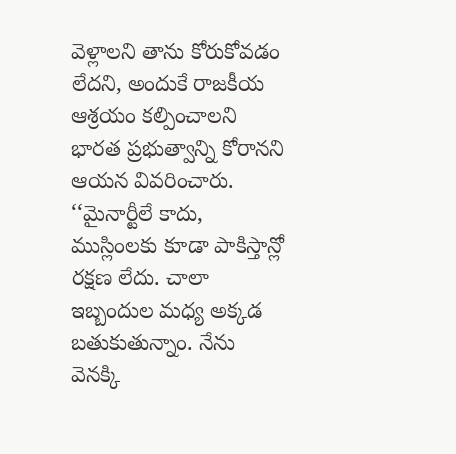వెళ్లాలని తాను కోరుకోవడం లేదని, అందుకే రాజకీయ ఆశ్రయం కల్పించాలని భారత ప్రభుత్వాన్ని కోరానని ఆయన వివరించారు.
‘‘మైనార్టీలే కాదు, ముస్లింలకు కూడా పాకిస్తాన్లో రక్షణ లేదు. చాలా ఇబ్బందుల మధ్య అక్కడ బతుకుతున్నాం. నేను వెనక్కి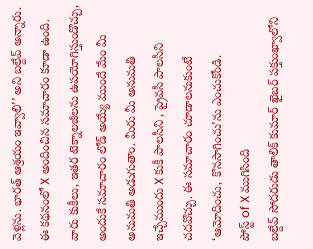వెళ్లను. భారత్ ఆశ్రయం ఇవ్వాలి’’ అని బల్దేవ్ అన్నారు.
ఈ కథనంలో X అందించిన సమాచారం కూడా ఉంది. వారు కుకీలు, ఇతర టెక్నాలజీలను ఉపయోగిస్తుండొచ్చు, అందుకే సమాచారం లోడ్ అయ్యే ముందే మేం మీ అనుమతి అడుగుతాం. మీరు మీ అనుమతి ఇచ్చేముందు X కుకీ పాలసీని , ప్రైవసీ పాలసీని చదవొచ్చు. ఈ సమాచారం చూడాలనుకుంటే ‘ఆమోదించు, కొనసాగించు’ను ఎంచుకోండి.
పోస్ట్ of X ముగిసింది
బల్దేవ్ సోదరుడు తాలిక్ కుమార్ ఖైబర్ పక్తుంఖ్వాలోని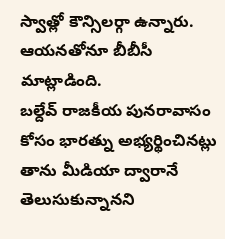స్వాత్లో కౌన్సిలర్గా ఉన్నారు. ఆయనతోనూ బీబీసీ మాట్లాడింది.
బల్దేవ్ రాజకీయ పునరావాసం కోసం భారత్ను అభ్యర్థించినట్లు తాను మీడియా ద్వారానే తెలుసుకున్నానని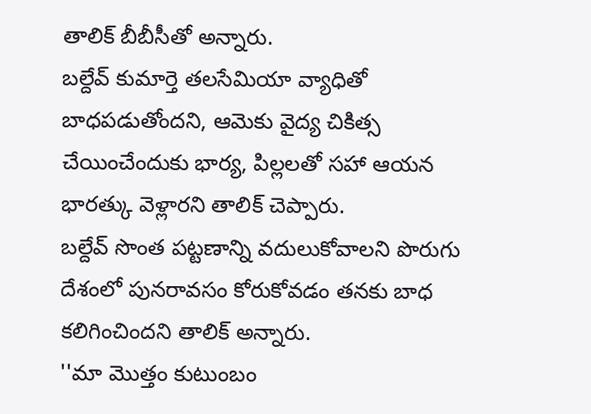తాలిక్ బీబీసీతో అన్నారు.
బల్దేవ్ కుమార్తె తలసేమియా వ్యాధితో బాధపడుతోందని, ఆమెకు వైద్య చికిత్స చేయించేందుకు భార్య, పిల్లలతో సహా ఆయన భారత్కు వెళ్లారని తాలిక్ చెప్పారు.
బల్దేవ్ సొంత పట్టణాన్ని వదులుకోవాలని పొరుగు దేశంలో పునరావసం కోరుకోవడం తనకు బాధ కలిగించిందని తాలిక్ అన్నారు.
''మా మొత్తం కుటుంబం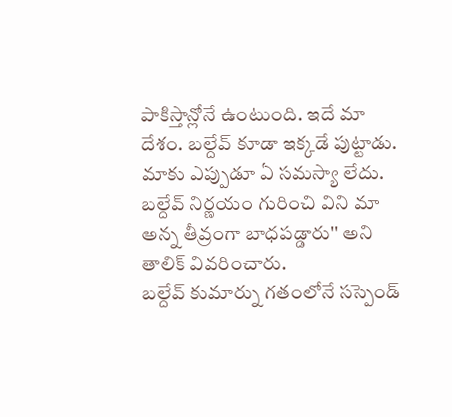పాకిస్తాన్లోనే ఉంటుంది. ఇదే మా దేశం. బల్దేవ్ కూడా ఇక్కడే పుట్టాడు. మాకు ఎప్పుడూ ఏ సమస్యా లేదు. బల్దేవ్ నిర్ణయం గురించి విని మా అన్న తీవ్రంగా బాధపడ్డారు'' అని తాలిక్ వివరించారు.
బల్దేవ్ కుమార్ను గతంలోనే సస్పెండ్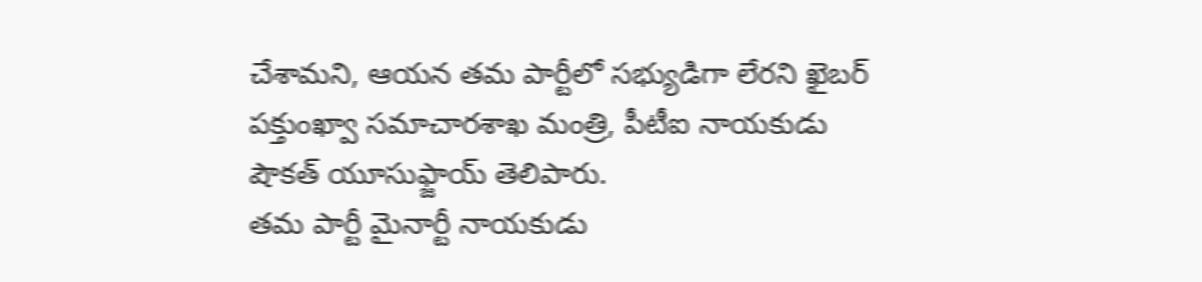చేశామని, ఆయన తమ పార్టీలో సభ్యుడిగా లేరని ఖైబర్ పక్తుంఖ్వా సమాచారశాఖ మంత్రి, పీటీఐ నాయకుడు షౌకత్ యూసుఫ్జాయ్ తెలిపారు.
తమ పార్టీ మైనార్టీ నాయకుడు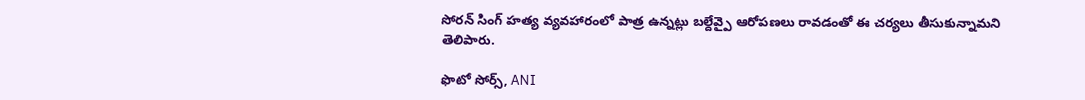సోరన్ సింగ్ హత్య వ్యవహారంలో పాత్ర ఉన్నట్లు బల్దేవ్పై ఆరోపణలు రావడంతో ఈ చర్యలు తీసుకున్నామని తెలిపారు.

ఫొటో సోర్స్, ANI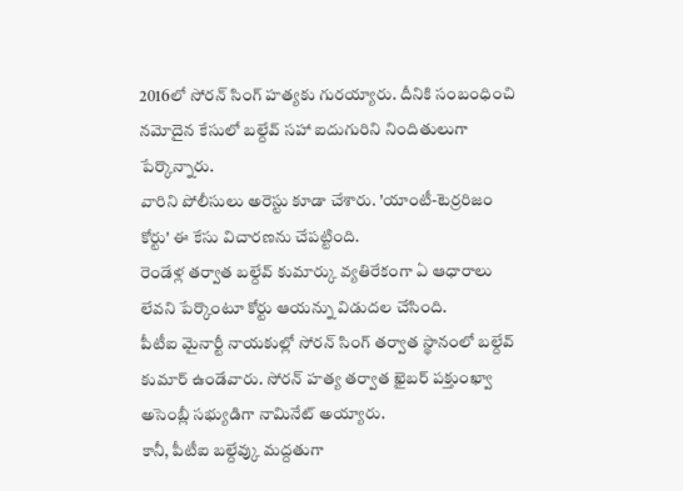2016లో సోరన్ సింగ్ హత్యకు గురయ్యారు. దీనికి సంబంధించి నమోదైన కేసులో బల్దేవ్ సహా ఐదుగురిని నిందితులుగా పేర్కొన్నారు.
వారిని పోలీసులు అరెస్టు కూడా చేశారు. 'యాంటీ-టెర్రరిజం కోర్టు' ఈ కేసు విచారణను చేపట్టింది.
రెండేళ్ల తర్వాత బల్దేవ్ కుమార్కు వ్యతిరేకంగా ఏ ఆధారాలు లేవని పేర్కొంటూ కోర్టు ఆయన్ను విడుదల చేసింది.
పీటీఐ మైనార్టీ నాయకుల్లో సోరన్ సింగ్ తర్వాత స్థానంలో బల్దేవ్ కుమార్ ఉండేవారు. సోరన్ హత్య తర్వాత ఖైబర్ పక్తుంఖ్వా అసెంబ్లీ సభ్యుడిగా నామినేట్ అయ్యారు.
కానీ, పీటీఐ బల్దేవ్కు మద్దతుగా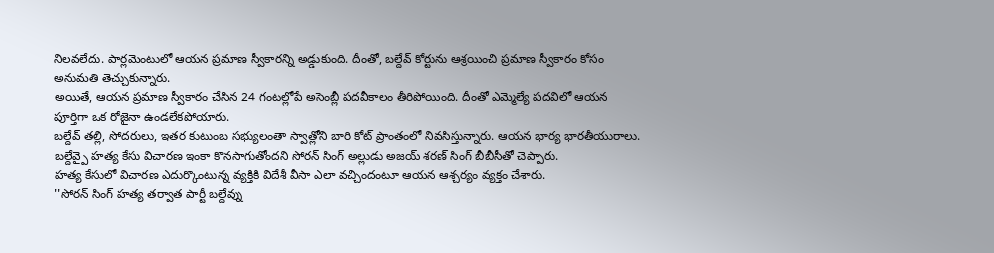నిలవలేదు. పార్లమెంటులో ఆయన ప్రమాణ స్వీకారన్ని అడ్డుకుంది. దీంతో, బల్దేవ్ కోర్టును ఆశ్రయించి ప్రమాణ స్వీకారం కోసం అనుమతి తెచ్చుకున్నారు.
అయితే, ఆయన ప్రమాణ స్వీకారం చేసిన 24 గంటల్లోపే అసెంబ్లీ పదవీకాలం తీరిపోయింది. దీంతో ఎమ్మెల్యే పదవిలో ఆయన పూర్తిగా ఒక రోజైనా ఉండలేకపోయారు.
బల్దేవ్ తల్లి, సోదరులు, ఇతర కుటుంబ సభ్యులంతా స్వాత్లోని బారి కోట్ ప్రాంతంలో నివసిస్తున్నారు. ఆయన భార్య భారతీయురాలు.
బల్దేవ్పై హత్య కేసు విచారణ ఇంకా కొనసాగుతోందని సోరన్ సింగ్ అల్లుడు అజయ్ శరణ్ సింగ్ బీబీసీతో చెప్పారు.
హత్య కేసులో విచారణ ఎదుర్కొంటున్న వ్యక్తికి విదేశీ వీసా ఎలా వచ్చిందంటూ ఆయన ఆశ్చర్యం వ్యక్తం చేశారు.
''సోరన్ సింగ్ హత్య తర్వాత పార్టీ బల్దేవ్ను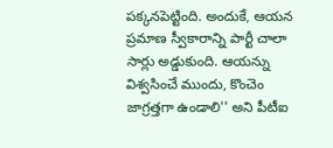పక్కనపెట్టింది. అందుకే, ఆయన ప్రమాణ స్వీకారాన్ని పార్టీ చాలా సార్లు అడ్డుకుంది. ఆయన్ను విశ్వసించే ముందు, కొంచెం జాగ్రత్తగా ఉండాలి'' అని పీటీఐ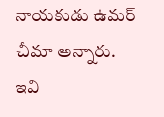నాయకుడు ఉమర్ చీమా అన్నారు.
ఇవి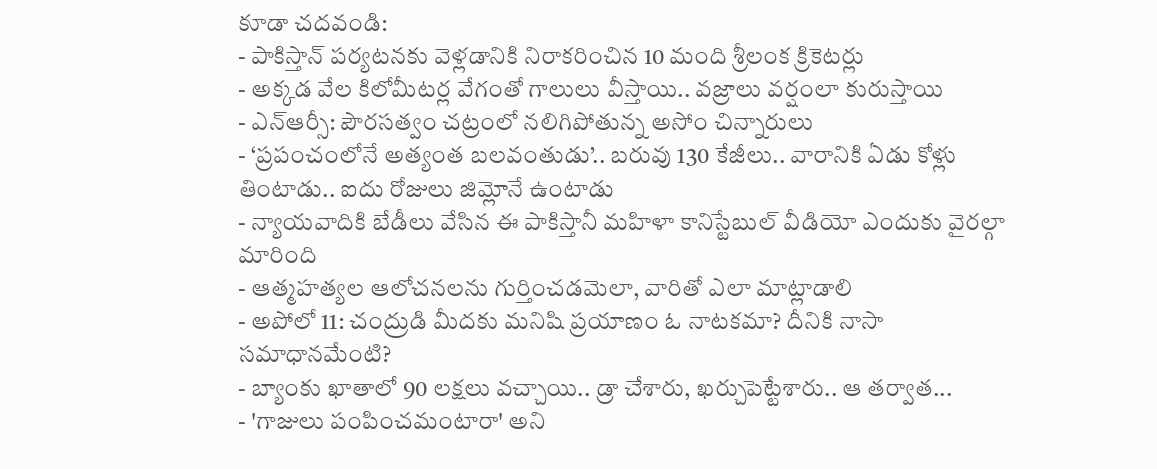కూడా చదవండి:
- పాకిస్తాన్ పర్యటనకు వెళ్లడానికి నిరాకరించిన 10 మంది శ్రీలంక క్రికెటర్లు
- అక్కడ వేల కిలోమీటర్ల వేగంతో గాలులు వీస్తాయి.. వజ్రాలు వర్షంలా కురుస్తాయి
- ఎన్ఆర్సీ: పౌరసత్వం చట్రంలో నలిగిపోతున్న అసోం చిన్నారులు
- ‘ప్రపంచంలోనే అత్యంత బలవంతుడు’.. బరువు 130 కేజీలు.. వారానికి ఏడు కోళ్లు తింటాడు.. ఐదు రోజులు జిమ్లోనే ఉంటాడు
- న్యాయవాదికి బేడీలు వేసిన ఈ పాకిస్తానీ మహిళా కానిస్టేబుల్ వీడియో ఎందుకు వైరల్గా మారింది
- ఆత్మహత్యల ఆలోచనలను గుర్తించడమెలా, వారితో ఎలా మాట్లాడాలి
- అపోలో 11: చంద్రుడి మీదకు మనిషి ప్రయాణం ఓ నాటకమా? దీనికి నాసా సమాధానమేంటి?
- బ్యాంకు ఖాతాలో 90 లక్షలు వచ్చాయి.. డ్రా చేశారు, ఖర్చుపెట్టేశారు.. ఆ తర్వాత...
- 'గాజులు పంపించమంటారా' అని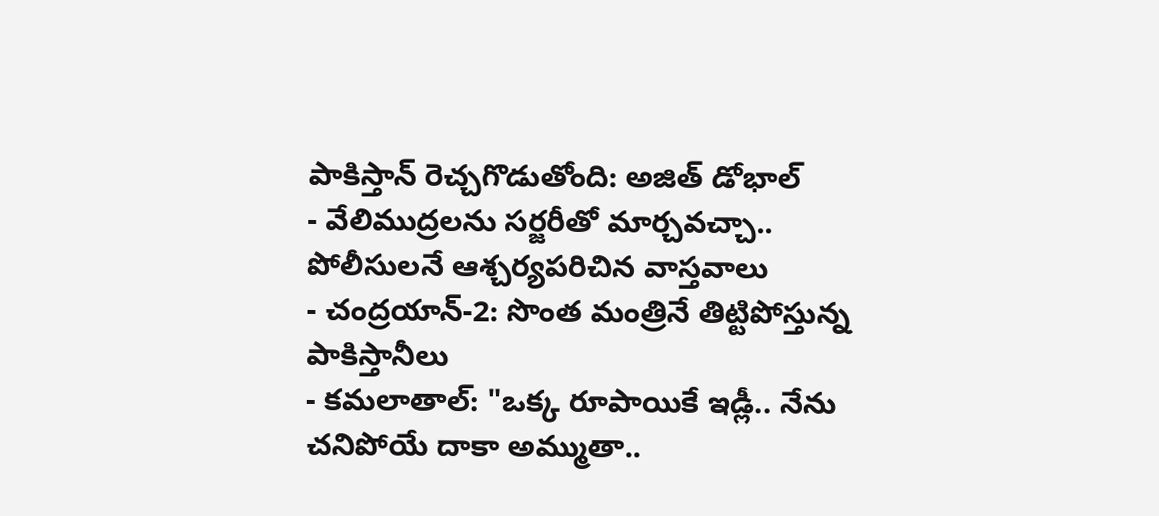పాకిస్తాన్ రెచ్చగొడుతోంది: అజిత్ డోభాల్
- వేలిముద్రలను సర్జరీతో మార్చవచ్చా.. పోలీసులనే ఆశ్చర్యపరిచిన వాస్తవాలు
- చంద్రయాన్-2: సొంత మంత్రినే తిట్టిపోస్తున్న పాకిస్తానీలు
- కమలాతాల్: "ఒక్క రూపాయికే ఇడ్లీ.. నేను చనిపోయే దాకా అమ్ముతా..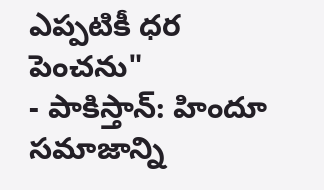ఎప్పటికీ ధర పెంచను"
- పాకిస్తాన్: హిందూ సమాజాన్ని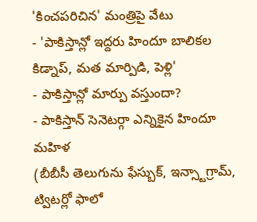'కించపరిచిన' మంత్రిపై వేటు
- 'పాకిస్తాన్లో ఇద్దరు హిందూ బాలికల కిడ్నాప్, మత మార్పిడి, పెళ్లి'
- పాకిస్తాన్లో మార్పు వస్తుందా?
- పాకిస్తాన్ సెనెటర్గా ఎన్నికైన హిందూ మహిళ
(బీబీసీ తెలుగును ఫేస్బుక్, ఇన్స్టాగ్రామ్, ట్విటర్లో ఫాలో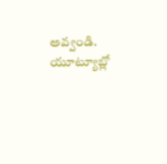అవ్వండి. యూట్యూబ్లో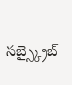సబ్స్క్రైబ్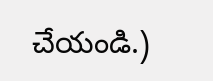చేయండి.)